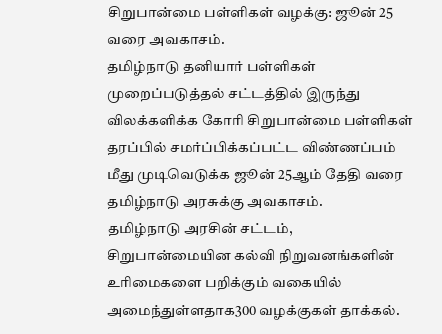சிறுபான்மை பள்ளிகள் வழக்கு: ஜூன் 25 வரை அவகாசம்.
தமிழ்நாடு தனியார் பள்ளிகள் முறைப்படுத்தல் சட்டத்தில் இருந்து விலக்களிக்க கோரி சிறுபான்மை பள்ளிகள் தரப்பில் சமர்ப்பிக்கப்பட்ட விண்ணப்பம் மீது முடிவெடுக்க ஜூன் 25ஆம் தேதி வரை தமிழ்நாடு அரசுக்கு அவகாசம்.
தமிழ்நாடு அரசின் சட்டம், சிறுபான்மையின கல்வி நிறுவனங்களின் உரிமைகளை பறிக்கும் வகையில் அமைந்துள்ளதாக300 வழக்குகள் தாக்கல்.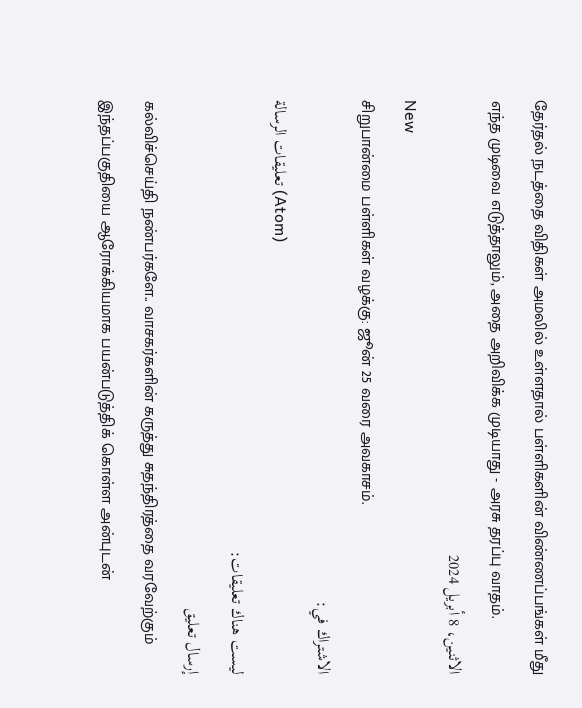தேர்தல் நடத்தை விதிகள் அமலில் உள்ளதால் பள்ளிகளின் விண்ணப்பங்கள் மீது எந்த முடிவை எடுத்தாலும், அதை அறிவிக்க முடியாது - அரசு தரப்பு வாதம்.
الاثنين، 8 أبريل 2024
New
சிறுபான்மை பள்ளிகள் வழக்கு: ஜூன் 25 வரை அவகாசம்.
الاشتراك في:
تعليقات الرسالة (Atom)
ليست هناك تعليقات:
إرسال تعليق
கல்விச்செய்தி நண்பர்களே.. வாசகர்களின் கருத்து சுதந்திரத்தை வரவேற்கும் இந்தப்பகுதியை ஆரோக்கியமாக பயன்படுத்திக் கொள்ள அன்புடன்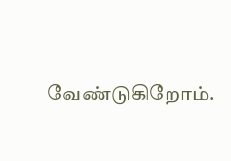வேண்டுகிறோம்.